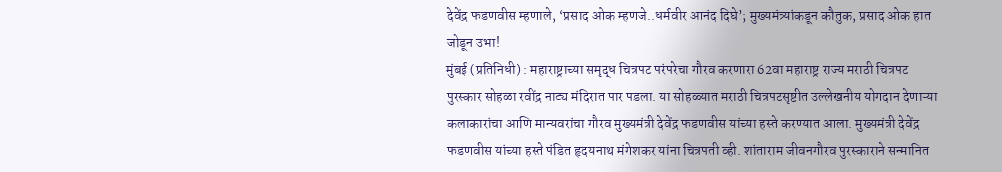देवेंद्र फडणवीस म्हणाले, ‘प्रसाद ओक म्हणजे..धर्मवीर आनंद दिघे’; मुख्यमंत्र्यांकडून कौतुक, प्रसाद ओक हात जोडून उभा!
मुंबई (प्रतिनिधी) : महाराष्ट्राच्या समृद्ध चित्रपट परंपरेचा गौरव करणारा 62वा महाराष्ट्र राज्य मराठी चित्रपट पुरस्कार सोहळा रवींद्र नाट्य मंदिरात पार पडला. या सोहळ्यात मराठी चित्रपटसृष्टीत उल्लेखनीय योगदान देणाऱ्या कलाकारांचा आणि मान्यवरांचा गौरव मुख्यमंत्री देवेंद्र फडणवीस यांच्या हस्ते करण्यात आला. मुख्यमंत्री देवेंद्र फडणवीस यांच्या हस्ते पंडित हृदयनाथ मंगेशकर यांना चित्रपती व्ही. शांताराम जीवनगौरव पुरस्काराने सन्मानित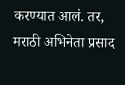करण्यात आलं. तर, मराठी अभिनेता प्रसाद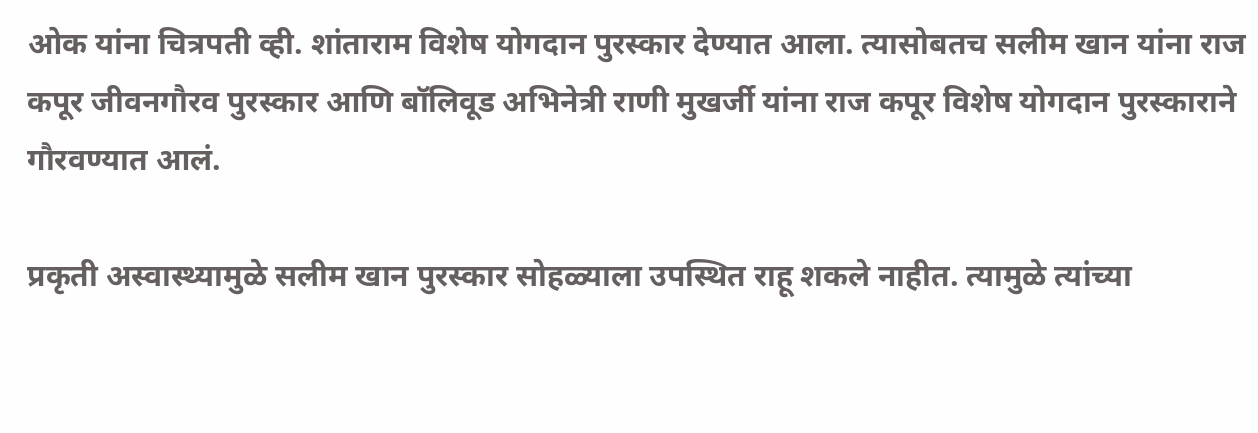ओक यांना चित्रपती व्ही. शांताराम विशेष योगदान पुरस्कार देण्यात आला. त्यासोबतच सलीम खान यांना राज कपूर जीवनगौरव पुरस्कार आणि बॉलिवूड अभिनेत्री राणी मुखर्जी यांना राज कपूर विशेष योगदान पुरस्काराने गौरवण्यात आलं.

प्रकृती अस्वास्थ्यामुळे सलीम खान पुरस्कार सोहळ्याला उपस्थित राहू शकले नाहीत. त्यामुळे त्यांच्या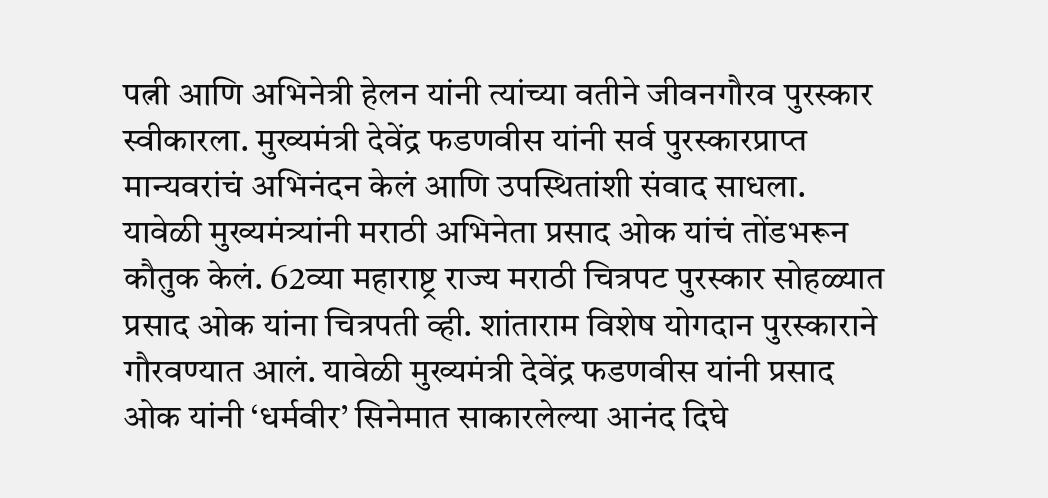पत्नी आणि अभिनेत्री हेलन यांनी त्यांच्या वतीने जीवनगौरव पुरस्कार स्वीकारला. मुख्यमंत्री देवेंद्र फडणवीस यांनी सर्व पुरस्कारप्राप्त मान्यवरांचं अभिनंदन केलं आणि उपस्थितांशी संवाद साधला. यावेळी मुख्यमंत्र्यांनी मराठी अभिनेता प्रसाद ओक यांचं तोंडभरून कौतुक केलं. 62व्या महाराष्ट्र राज्य मराठी चित्रपट पुरस्कार सोहळ्यात प्रसाद ओक यांना चित्रपती व्ही. शांताराम विशेष योगदान पुरस्काराने गौरवण्यात आलं. यावेळी मुख्यमंत्री देवेंद्र फडणवीस यांनी प्रसाद ओक यांनी ‘धर्मवीर’ सिनेमात साकारलेल्या आनंद दिघे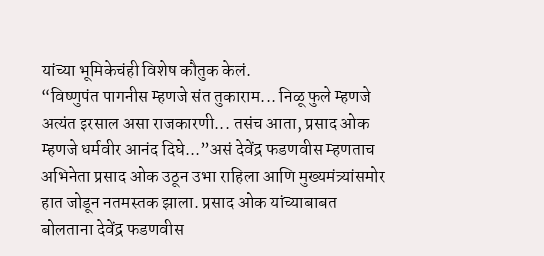यांच्या भूमिकेचंही विशेष कौतुक केलं.
“विष्णुपंत पागनीस म्हणजे संत तुकाराम... निळू फुले म्हणजे अत्यंत इरसाल असा राजकारणी... तसंच आता, प्रसाद ओक म्हणजे धर्मवीर आनंद दिघे...”असं देवेंद्र फडणवीस म्हणताच अभिनेता प्रसाद ओक उठून उभा राहिला आणि मुख्यमंत्र्यांसमोर हात जोडून नतमस्तक झाला. प्रसाद ओक यांच्याबाबत बोलताना देवेंद्र फडणवीस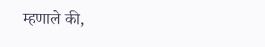म्हणाले की,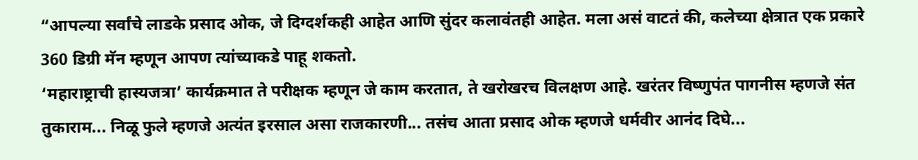“आपल्या सर्वांचे लाडके प्रसाद ओक, जे दिग्दर्शकही आहेत आणि सुंदर कलावंतही आहेत. मला असं वाटतं की, कलेच्या क्षेत्रात एक प्रकारे 360 डिग्री मॅन म्हणून आपण त्यांच्याकडे पाहू शकतो.
‘महाराष्ट्राची हास्यजत्रा’ कार्यक्रमात ते परीक्षक म्हणून जे काम करतात, ते खरोखरच विलक्षण आहे. खरंतर विष्णुपंत पागनीस म्हणजे संत तुकाराम... निळू फुले म्हणजे अत्यंत इरसाल असा राजकारणी... तसंच आता प्रसाद ओक म्हणजे धर्मवीर आनंद दिघे...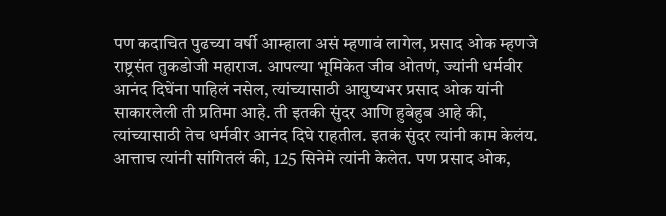पण कदाचित पुढच्या वर्षी आम्हाला असं म्हणावं लागेल, प्रसाद ओक म्हणजे राष्ट्रसंत तुकडोजी महाराज. आपल्या भूमिकेत जीव ओतणं, ज्यांनी धर्मवीर आनंद दिघेंना पाहिलं नसेल, त्यांच्यासाठी आयुष्यभर प्रसाद ओक यांनी साकारलेली ती प्रतिमा आहे. ती इतकी सुंदर आणि हुबेहुब आहे की, त्यांच्यासाठी तेच धर्मवीर आनंद दिघे राहतील. इतकं सुंदर त्यांनी काम केलंय.
आत्ताच त्यांनी सांगितलं की, 125 सिनेमे त्यांनी केलेत. पण प्रसाद ओक,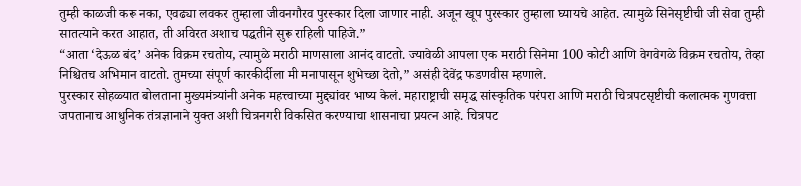तुम्ही काळजी करू नका, एवढ्या लवकर तुम्हाला जीवनगौरव पुरस्कार दिला जाणार नाही. अजून खूप पुरस्कार तुम्हाला घ्यायचे आहेत. त्यामुळे सिनेसृष्टीची जी सेवा तुम्ही सातत्याने करत आहात, ती अविरत अशाच पद्धतीने सुरू राहिली पाहिजे.”
“आता ‘देऊळ बंद’ अनेक विक्रम रचतोय, त्यामुळे मराठी माणसाला आनंद वाटतो. ज्यावेळी आपला एक मराठी सिनेमा 100 कोटी आणि वेगवेगळे विक्रम रचतोय, तेव्हा निश्चितच अभिमान वाटतो. तुमच्या संपूर्ण कारकीर्दीला मी मनापासून शुभेच्छा देतो,” असंही देवेंद्र फडणवीस म्हणाले.
पुरस्कार सोहळ्यात बोलताना मुख्यमंत्र्यांनी अनेक महत्त्वाच्या मुद्द्यांवर भाष्य केलं. महाराष्ट्राची समृद्ध सांस्कृतिक परंपरा आणि मराठी चित्रपटसृष्टीची कलात्मक गुणवत्ता जपतानाच आधुनिक तंत्रज्ञानाने युक्त अशी चित्रनगरी विकसित करण्याचा शासनाचा प्रयत्न आहे. चित्रपट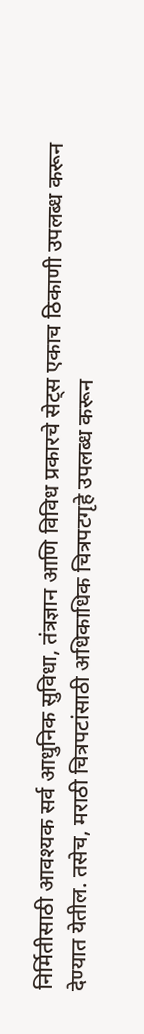निर्मितीसाठी आवश्यक सर्व आधुनिक सुविधा, तंत्रज्ञान आणि विविध प्रकारचे सेट्स एकाच ठिकाणी उपलब्ध करून देण्यात येतील. तसेच, मराठी चित्रपटांसाठी अधिकाधिक चित्रपटगृहे उपलब्ध करून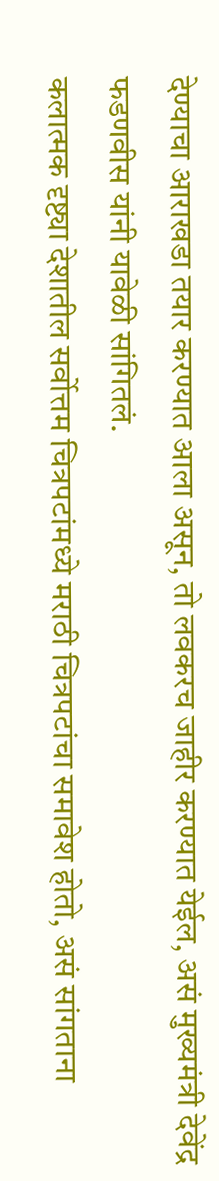देण्याचा आराखडा तयार करण्यात आला असून, तो लवकरच जाहीर करण्यात येईल, असं मुख्यमंत्री देवेंद्र फडणवीस यांनी यावेळी सांगितलं.
कलात्मक दृष्ट्या देशातील सर्वोत्तम चित्रपटांमध्ये मराठी चित्रपटांचा समावेश होतो, असं सांगताना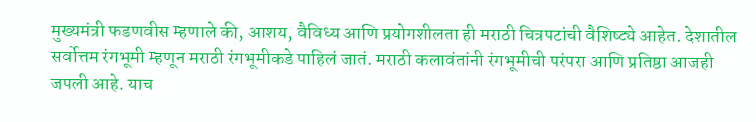मुख्यमंत्री फडणवीस म्हणाले की, आशय, वैविध्य आणि प्रयोगशीलता ही मराठी चित्रपटांची वैशिष्ट्ये आहेत. देशातील सर्वोत्तम रंगभूमी म्हणून मराठी रंगभूमीकडे पाहिलं जातं. मराठी कलावंतांनी रंगभूमीची परंपरा आणि प्रतिष्ठा आजही जपली आहे. याच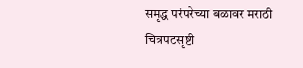समृद्ध परंपरेच्या बळावर मराठी चित्रपटसृष्टी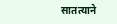सातत्याने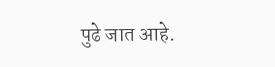पुढे जात आहे.